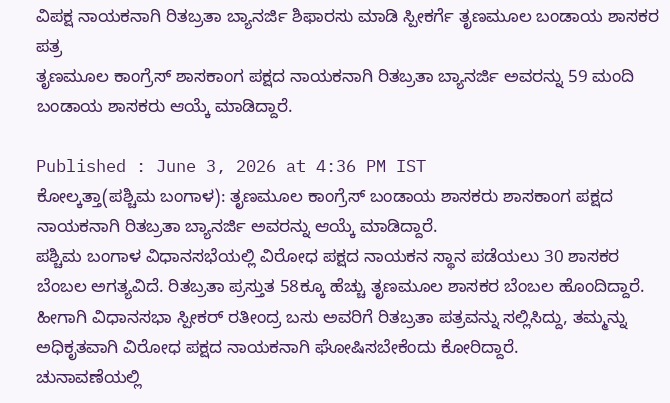ವಿಪಕ್ಷ ನಾಯಕನಾಗಿ ರಿತಬ್ರತಾ ಬ್ಯಾನರ್ಜಿ ಶಿಫಾರಸು ಮಾಡಿ ಸ್ಪೀಕರ್ಗೆ ತೃಣಮೂಲ ಬಂಡಾಯ ಶಾಸಕರ ಪತ್ರ
ತೃಣಮೂಲ ಕಾಂಗ್ರೆಸ್ ಶಾಸಕಾಂಗ ಪಕ್ಷದ ನಾಯಕನಾಗಿ ರಿತಬ್ರತಾ ಬ್ಯಾನರ್ಜಿ ಅವರನ್ನು 59 ಮಂದಿ ಬಂಡಾಯ ಶಾಸಕರು ಆಯ್ಕೆ ಮಾಡಿದ್ದಾರೆ.

Published : June 3, 2026 at 4:36 PM IST
ಕೋಲ್ಕತ್ತಾ(ಪಶ್ಚಿಮ ಬಂಗಾಳ): ತೃಣಮೂಲ ಕಾಂಗ್ರೆಸ್ ಬಂಡಾಯ ಶಾಸಕರು ಶಾಸಕಾಂಗ ಪಕ್ಷದ ನಾಯಕನಾಗಿ ರಿತಬ್ರತಾ ಬ್ಯಾನರ್ಜಿ ಅವರನ್ನು ಆಯ್ಕೆ ಮಾಡಿದ್ದಾರೆ.
ಪಶ್ಚಿಮ ಬಂಗಾಳ ವಿಧಾನಸಭೆಯಲ್ಲಿ ವಿರೋಧ ಪಕ್ಷದ ನಾಯಕನ ಸ್ಥಾನ ಪಡೆಯಲು 30 ಶಾಸಕರ ಬೆಂಬಲ ಅಗತ್ಯವಿದೆ. ರಿತಬ್ರತಾ ಪ್ರಸ್ತುತ 58ಕ್ಕೂ ಹೆಚ್ಚು ತೃಣಮೂಲ ಶಾಸಕರ ಬೆಂಬಲ ಹೊಂದಿದ್ದಾರೆ. ಹೀಗಾಗಿ ವಿಧಾನಸಭಾ ಸ್ಪೀಕರ್ ರತೀಂದ್ರ ಬಸು ಅವರಿಗೆ ರಿತಬ್ರತಾ ಪತ್ರವನ್ನು ಸಲ್ಲಿಸಿದ್ದು, ತಮ್ಮನ್ನು ಅಧಿಕೃತವಾಗಿ ವಿರೋಧ ಪಕ್ಷದ ನಾಯಕನಾಗಿ ಘೋಷಿಸಬೇಕೆಂದು ಕೋರಿದ್ದಾರೆ.
ಚುನಾವಣೆಯಲ್ಲಿ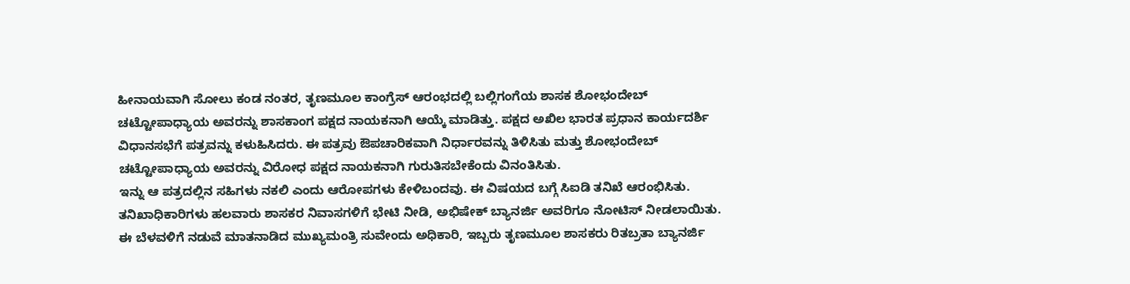ಹೀನಾಯವಾಗಿ ಸೋಲು ಕಂಡ ನಂತರ, ತೃಣಮೂಲ ಕಾಂಗ್ರೆಸ್ ಆರಂಭದಲ್ಲಿ ಬಲ್ಲಿಗಂಗೆಯ ಶಾಸಕ ಶೋಭಂದೇಬ್ ಚಟ್ಟೋಪಾಧ್ಯಾಯ ಅವರನ್ನು ಶಾಸಕಾಂಗ ಪಕ್ಷದ ನಾಯಕನಾಗಿ ಆಯ್ಕೆ ಮಾಡಿತ್ತು. ಪಕ್ಷದ ಅಖಿಲ ಭಾರತ ಪ್ರಧಾನ ಕಾರ್ಯದರ್ಶಿ ವಿಧಾನಸಭೆಗೆ ಪತ್ರವನ್ನು ಕಳುಹಿಸಿದರು. ಈ ಪತ್ರವು ಔಪಚಾರಿಕವಾಗಿ ನಿರ್ಧಾರವನ್ನು ತಿಳಿಸಿತು ಮತ್ತು ಶೋಭಂದೇಬ್ ಚಟ್ಟೋಪಾಧ್ಯಾಯ ಅವರನ್ನು ವಿರೋಧ ಪಕ್ಷದ ನಾಯಕನಾಗಿ ಗುರುತಿಸಬೇಕೆಂದು ವಿನಂತಿಸಿತು.
ಇನ್ನು ಆ ಪತ್ರದಲ್ಲಿನ ಸಹಿಗಳು ನಕಲಿ ಎಂದು ಆರೋಪಗಳು ಕೇಳಿಬಂದವು. ಈ ವಿಷಯದ ಬಗ್ಗೆ ಸಿಐಡಿ ತನಿಖೆ ಆರಂಭಿಸಿತು. ತನಿಖಾಧಿಕಾರಿಗಳು ಹಲವಾರು ಶಾಸಕರ ನಿವಾಸಗಳಿಗೆ ಭೇಟಿ ನೀಡಿ, ಅಭಿಷೇಕ್ ಬ್ಯಾನರ್ಜಿ ಅವರಿಗೂ ನೋಟಿಸ್ ನೀಡಲಾಯಿತು.
ಈ ಬೆಳವಳಿಗೆ ನಡುವೆ ಮಾತನಾಡಿದ ಮುಖ್ಯಮಂತ್ರಿ ಸುವೇಂದು ಅಧಿಕಾರಿ, ಇಬ್ಬರು ತೃಣಮೂಲ ಶಾಸಕರು ರಿತಬ್ರತಾ ಬ್ಯಾನರ್ಜಿ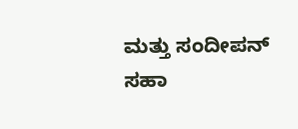ಮತ್ತು ಸಂದೀಪನ್ ಸಹಾ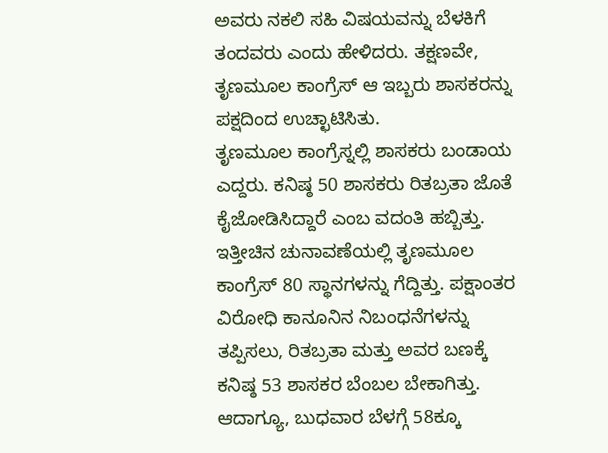ಅವರು ನಕಲಿ ಸಹಿ ವಿಷಯವನ್ನು ಬೆಳಕಿಗೆ ತಂದವರು ಎಂದು ಹೇಳಿದರು. ತಕ್ಷಣವೇ, ತೃಣಮೂಲ ಕಾಂಗ್ರೆಸ್ ಆ ಇಬ್ಬರು ಶಾಸಕರನ್ನು ಪಕ್ಷದಿಂದ ಉಚ್ಛಾಟಿಸಿತು.
ತೃಣಮೂಲ ಕಾಂಗ್ರೆಸ್ನಲ್ಲಿ ಶಾಸಕರು ಬಂಡಾಯ ಎದ್ದರು. ಕನಿಷ್ಠ 50 ಶಾಸಕರು ರಿತಬ್ರತಾ ಜೊತೆ ಕೈಜೋಡಿಸಿದ್ದಾರೆ ಎಂಬ ವದಂತಿ ಹಬ್ಬಿತ್ತು. ಇತ್ತೀಚಿನ ಚುನಾವಣೆಯಲ್ಲಿ ತೃಣಮೂಲ ಕಾಂಗ್ರೆಸ್ 80 ಸ್ಥಾನಗಳನ್ನು ಗೆದ್ದಿತ್ತು. ಪಕ್ಷಾಂತರ ವಿರೋಧಿ ಕಾನೂನಿನ ನಿಬಂಧನೆಗಳನ್ನು ತಪ್ಪಿಸಲು, ರಿತಬ್ರತಾ ಮತ್ತು ಅವರ ಬಣಕ್ಕೆ ಕನಿಷ್ಠ 53 ಶಾಸಕರ ಬೆಂಬಲ ಬೇಕಾಗಿತ್ತು. ಆದಾಗ್ಯೂ, ಬುಧವಾರ ಬೆಳಗ್ಗೆ 58ಕ್ಕೂ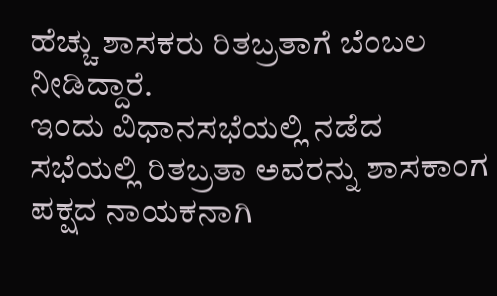ಹೆಚ್ಚು ಶಾಸಕರು ರಿತಬ್ರತಾಗೆ ಬೆಂಬಲ ನೀಡಿದ್ದಾರೆ.
ಇಂದು ವಿಧಾನಸಭೆಯಲ್ಲಿ ನಡೆದ ಸಭೆಯಲ್ಲಿ ರಿತಬ್ರತಾ ಅವರನ್ನು ಶಾಸಕಾಂಗ ಪಕ್ಷದ ನಾಯಕನಾಗಿ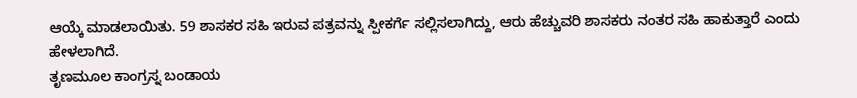ಆಯ್ಕೆ ಮಾಡಲಾಯಿತು. 59 ಶಾಸಕರ ಸಹಿ ಇರುವ ಪತ್ರವನ್ನು ಸ್ಪೀಕರ್ಗೆ ಸಲ್ಲಿಸಲಾಗಿದ್ದು, ಆರು ಹೆಚ್ಚುವರಿ ಶಾಸಕರು ನಂತರ ಸಹಿ ಹಾಕುತ್ತಾರೆ ಎಂದು ಹೇಳಲಾಗಿದೆ.
ತೃಣಮೂಲ ಕಾಂಗ್ರಸ್ನ ಬಂಡಾಯ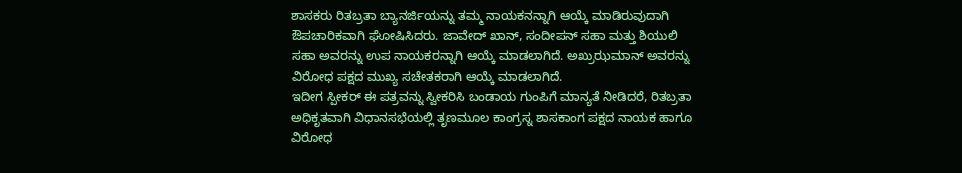ಶಾಸಕರು ರಿತಬ್ರತಾ ಬ್ಯಾನರ್ಜಿಯನ್ನು ತಮ್ಮ ನಾಯಕನನ್ನಾಗಿ ಆಯ್ಕೆ ಮಾಡಿರುವುದಾಗಿ ಔಪಚಾರಿಕವಾಗಿ ಘೋಷಿಸಿದರು. ಜಾವೇದ್ ಖಾನ್, ಸಂದೀಪನ್ ಸಹಾ ಮತ್ತು ಶಿಯುಲಿ ಸಹಾ ಅವರನ್ನು ಉಪ ನಾಯಕರನ್ನಾಗಿ ಆಯ್ಕೆ ಮಾಡಲಾಗಿದೆ. ಅಖ್ರುಝಮಾನ್ ಅವರನ್ನು ವಿರೋಧ ಪಕ್ಷದ ಮುಖ್ಯ ಸಚೇತಕರಾಗಿ ಆಯ್ಕೆ ಮಾಡಲಾಗಿದೆ.
ಇದೀಗ ಸ್ಪೀಕರ್ ಈ ಪತ್ರವನ್ನು ಸ್ವೀಕರಿಸಿ ಬಂಡಾಯ ಗುಂಪಿಗೆ ಮಾನ್ಯತೆ ನೀಡಿದರೆ, ರಿತಬ್ರತಾ ಅಧಿಕೃತವಾಗಿ ವಿಧಾನಸಭೆಯಲ್ಲಿ ತೃಣಮೂಲ ಕಾಂಗ್ರಸ್ನ ಶಾಸಕಾಂಗ ಪಕ್ಷದ ನಾಯಕ ಹಾಗೂ ವಿರೋಧ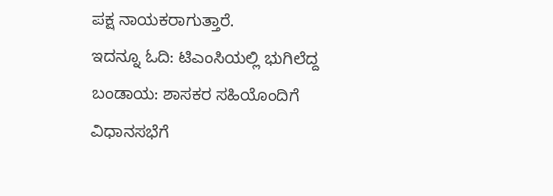ಪಕ್ಷ ನಾಯಕರಾಗುತ್ತಾರೆ.
ಇದನ್ನೂ ಓದಿ: ಟಿಎಂಸಿಯಲ್ಲಿ ಭುಗಿಲೆದ್ದ ಬಂಡಾಯ: ಶಾಸಕರ ಸಹಿಯೊಂದಿಗೆ ವಿಧಾನಸಭೆಗೆ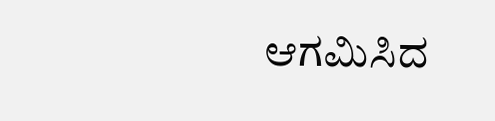ಆಗಮಿಸಿದ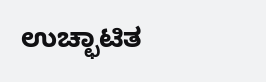ಉಚ್ಛಾಟಿತ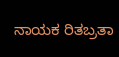ನಾಯಕ ರಿತಬ್ರತಾ